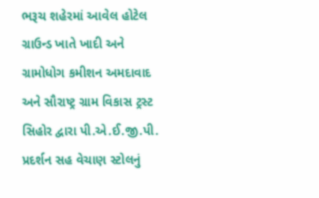ભરૂચ શહેરમાં આવેલ હોટેલ ગ્રાઉન્ડ ખાતે ખાદી અને ગ્રામોધોગ કમીશન અમદાવાદ અને સૌરાષ્ટ્ર ગ્રામ વિકાસ ટ્રસ્ટ સિહોર દ્વારા પી.એ.ઈ.જી.પી. પ્રદર્શન સહ વેચાણ સ્ટોલનું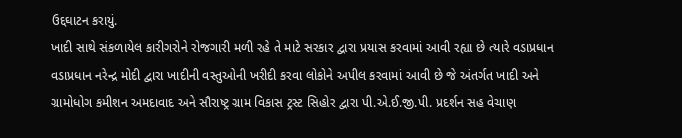ઉદ્દઘાટન કરાયું.
ખાદી સાથે સંકળાયેલ કારીગરોને રોજગારી મળી રહે તે માટે સરકાર દ્વારા પ્રયાસ કરવામાં આવી રહ્યા છે ત્યારે વડાપ્રધાન વડાપ્રધાન નરેન્દ્ર મોદી દ્વારા ખાદીની વસ્તુઓની ખરીદી કરવા લોકોને અપીલ કરવામાં આવી છે જે અંતર્ગત ખાદી અને ગ્રામોધોગ કમીશન અમદાવાદ અને સૌરાષ્ટ્ર ગ્રામ વિકાસ ટ્રસ્ટ સિહોર દ્વારા પી.એ.ઈ.જી.પી. પ્રદર્શન સહ વેચાણ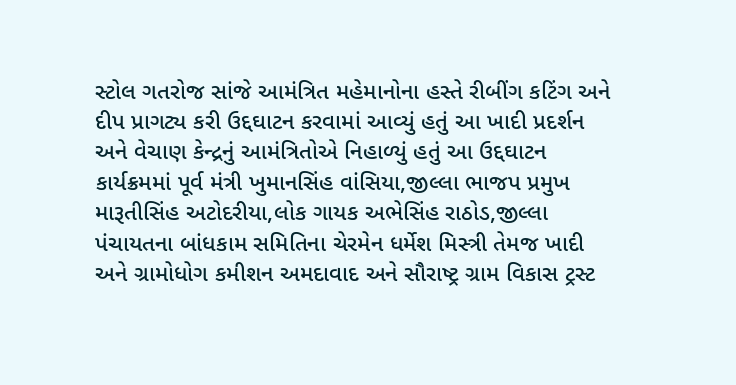સ્ટોલ ગતરોજ સાંજે આમંત્રિત મહેમાનોના હસ્તે રીબીંગ કટિંગ અને દીપ પ્રાગટ્ય કરી ઉદ્દઘાટન કરવામાં આવ્યું હતું આ ખાદી પ્રદર્શન અને વેચાણ કેન્દ્રનું આમંત્રિતોએ નિહાળ્યું હતું આ ઉદ્દઘાટન કાર્યક્રમમાં પૂર્વ મંત્રી ખુમાનસિંહ વાંસિયા,જીલ્લા ભાજપ પ્રમુખ મારૂતીસિંહ અટોદરીયા,લોક ગાયક અભેસિંહ રાઠોડ,જીલ્લા પંચાયતના બાંધકામ સમિતિના ચેરમેન ધર્મેશ મિસ્ત્રી તેમજ ખાદી અને ગ્રામોધોગ કમીશન અમદાવાદ અને સૌરાષ્ટ્ર ગ્રામ વિકાસ ટ્રસ્ટ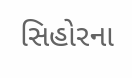સિહોરના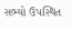સભ્યો ઉપસ્થિત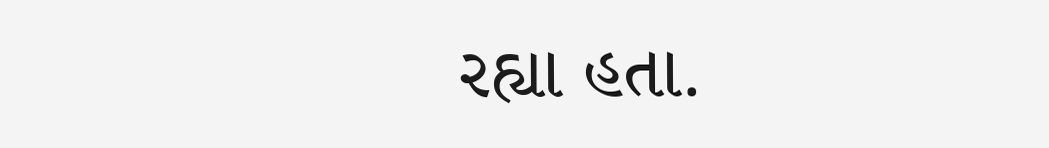રહ્યા હતા.